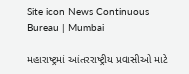Site icon News Continuous Bureau | Mumbai

મહારાષ્ટ્રમાં આંતરરાષ્ટ્રીય પ્રવાસીઓ માટે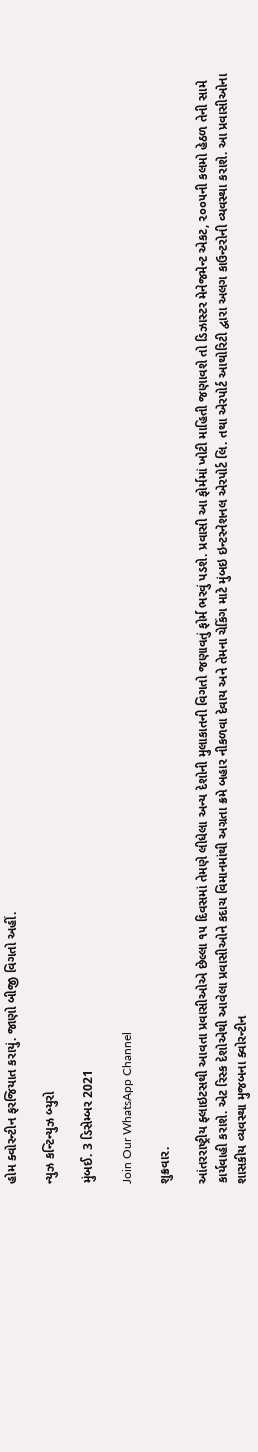હોમ ક્વોરન્ટીન ફરજિયાત કરાયું. જાણો બીજી વિગતો અહીં.

ન્યુઝ કન્ટિન્યુઝ બ્યુરો

મુંબઈ. 3 ડિસેમ્બર 2021

Join Our WhatsApp Channel

શુક્રવાર.

આંતરરાષ્ટ્રીય ફ્લાઇટસથી આવતા પ્રવાસીઓએ છેલ્લા ૧૫ દિવસમાં તેમણે લીધેલા અન્ય દેશોની મુલાકાતની વિગતો જણાવતું ફોર્મ ભરવું પડશે. પ્રવાસી આ ફોર્મમાં ખોટી માહિતી જણાવશે તો ડિઝાસ્ટર મેનેજમેન્ટ એકટ, ૨૦૦૫ની કલમો હેઠળ તેની સામે કાર્યવાહી કરાશે. એટ રિસ્ક દેશોએથી આવેલા પ્રવાસીઓને કદાચ વિમાનમાંથી અગ્રતા ક્રમે બહાર નીકળવા દેવાય અને તેમના ચેકિંગ માટે મુંબઇ ઇન્ટરનેશનલ એરપોર્ટ લિ. તથા એરપોર્ટ આથોરિટી દ્વારા અલગ કાઉન્ટરોની વ્યવસ્થા કરાશે. આ પ્રવાસીઓના શાસકીય વ્યવસ્થા મુજબના ક્વોરન્ટીન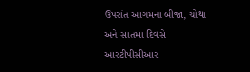ઉપરાંત આગમના બીજા, ચોથા અને સાતમા દિવસે આરટીપીસીઆર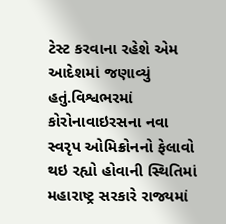ટેસ્ટ કરવાના રહેશે એમ આદેશમાં જણાવ્યું હતું.વિશ્વભરમાં કોરોનાવાઇરસના નવા સ્વરૃપ ઓમિક્રોનનો ફેલાવો થઇ રહ્યો હોવાની સ્થિતિમાં મહારાષ્ટ્ર સરકારે રાજ્યમાં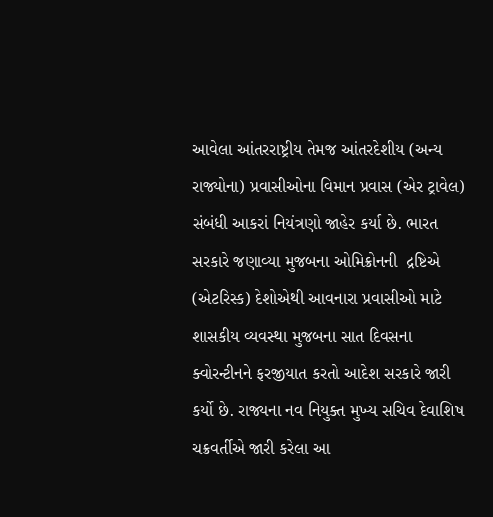આવેલા આંતરરાષ્ટ્રીય તેમજ આંતરદેશીય (અન્ય રાજ્યોના) પ્રવાસીઓના વિમાન પ્રવાસ (એર ટ્રાવેલ) સંબંધી આકરાં નિયંત્રણો જાહેર કર્યા છે. ભારત સરકારે જણાવ્યા મુજબના ઓમિક્રોનની  દ્રષ્ટિએ (એટરિસ્ક) દેશોએથી આવનારા પ્રવાસીઓ માટે શાસકીય વ્યવસ્થા મુજબના સાત દિવસના ક્વોરન્ટીનને ફરજીયાત કરતો આદેશ સરકારે જારી કર્યો છે. રાજ્યના નવ નિયુક્ત મુખ્ય સચિવ દેવાશિષ ચક્રવર્તીએ જારી કરેલા આ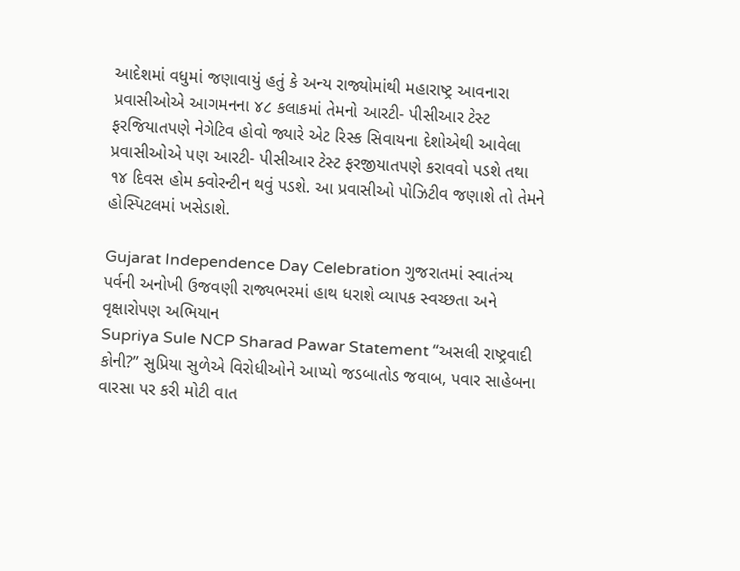આદેશમાં વધુમાં જણાવાયું હતું કે અન્ય રાજ્યોમાંથી મહારાષ્ટ્ર આવનારા પ્રવાસીઓએ આગમનના ૪૮ કલાકમાં તેમનો આરટી- પીસીઆર ટેસ્ટ ફરજિયાતપણે નેગેટિવ હોવો જ્યારે એટ રિસ્ક સિવાયના દેશોએથી આવેલા પ્રવાસીઓએ પણ આરટી- પીસીઆર ટેસ્ટ ફરજીયાતપણે કરાવવો પડશે તથા ૧૪ દિવસ હોમ ક્વોરન્ટીન થવું પડશે. આ પ્રવાસીઓ પોઝિટીવ જણાશે તો તેમને હોસ્પિટલમાં ખસેડાશે.

Gujarat Independence Day Celebration ગુજરાતમાં સ્વાતંત્ર્ય પર્વની અનોખી ઉજવણી રાજ્યભરમાં હાથ ધરાશે વ્યાપક સ્વચ્છતા અને વૃક્ષારોપણ અભિયાન
Supriya Sule NCP Sharad Pawar Statement “અસલી રાષ્ટ્રવાદી કોની?” સુપ્રિયા સુળેએ વિરોધીઓને આપ્યો જડબાતોડ જવાબ, પવાર સાહેબના વારસા પર કરી મોટી વાત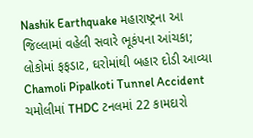Nashik Earthquake મહારાષ્ટ્રના આ જિલ્લામાં વહેલી સવારે ભૂકંપના આંચકા; લોકોમાં ફફડાટ, ઘરોમાંથી બહાર દોડી આવ્યા
Chamoli Pipalkoti Tunnel Accident ચમોલીમાં THDC ટનલમાં 22 કામદારો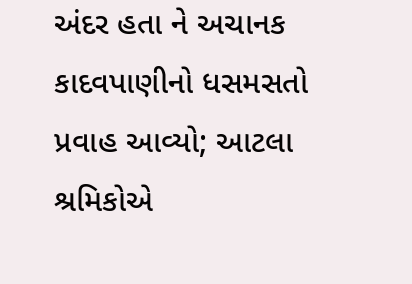અંદર હતા ને અચાનક કાદવપાણીનો ધસમસતો પ્રવાહ આવ્યો; આટલા શ્રમિકોએ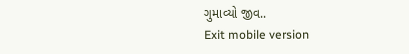ગુમાવ્યો જીવ..
Exit mobile version